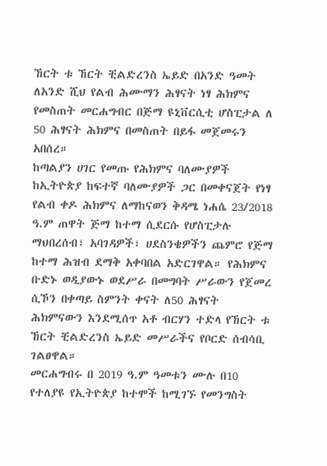ኸርት ቱ ኸርት ቺልድረንስ ኤይድ በአንድ ዓመት ለአንድ ሺህ የልብ ሕሙማን ሕፃናት ነፃ ሕክምና የመስጠት መርሐግብር በጅማ ዩኒቨርሲቲ ሆስፒታል ለ 50 ሕፃናት ሕክምና በመስጠት በይፋ መጀመሩን አበሰረ።
ከጣልያን ሀገር የመጡ የሕክምና ባለሙያዎች ከኢትዮጵያ ከፍተኛ ባለሙያዎች ጋር በመቀናጀት የነፃ የልብ ቀዶ ሕክምና ለማከናወን ቅዳሜ ነሐሴ 23/2018 ዓ.ም ጠዋት ጅማ ከተማ ሲደርሱ የሆስፒታሉ ማህበረሰብ፣ አባገዳዎች፣ ሀደስንቄዎችን ጨምሮ የጅማ ከተማ ሕዝብ ደማቅ አቀባበል አድርገዋል። የሕክምና ቡድኑ ወዲያውኑ ወደሥራ በመግባት ሥራውን የጀመረ ሲኾን በቀጣይ ስምንት ቀናት ለ50 ሕፃናት ሕክምናውን እንደሚሰጥ አቶ ብርሃን ተድላ የኸርት ቱ ኸርት ቺልድረንስ ኤይድ መሥራችና የቦርድ ሰብሳቢ ገልፀዋል።
መርሐግብሩ በ 2019 ዓ.ም ዓመቱን ሙሉ በ10 የተለያዩ የኢትዮጵያ ከተሞች ከሚገኙ የመንግስት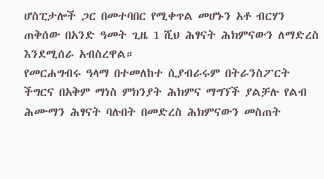ሆስፒታሎች ጋር በመተባበር የሚቀጥል መሆኑን አቶ ብርሃን ጠቅሰው በአንድ ዓመት ጊዜ 1 ሺህ ሕፃናት ሕክምናውን ለማድረስ እንደሚሰራ አብስረዋል።
የመርሐግብሩ ዓላማ በተመለከተ ሲያብራሩም በትራንስፖርት ችግርና በአቅም ማነስ ምክንያት ሕክምና ማግኘች ያልቻሉ የልብ ሕሙማን ሕፃናት ባሉበት በመድረስ ሕክምናውን መስጠት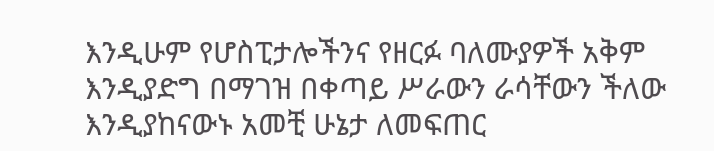እንዲሁም የሆስፒታሎችንና የዘርፉ ባለሙያዎች አቅም እንዲያድግ በማገዝ በቀጣይ ሥራውን ራሳቸውን ችለው እንዲያከናውኑ አመቺ ሁኔታ ለመፍጠር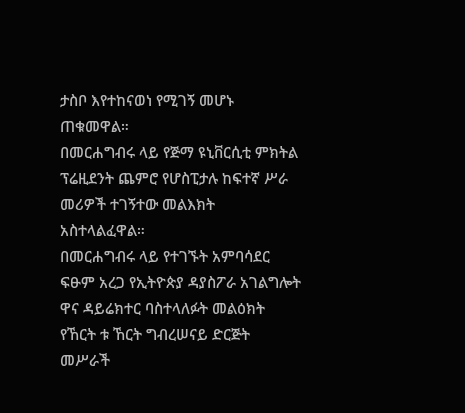ታስቦ እየተከናወነ የሚገኝ መሆኑ ጠቁመዋል።
በመርሐግብሩ ላይ የጅማ ዩኒቨርሲቲ ምክትል ፕሬዚደንት ጨምሮ የሆስፒታሉ ከፍተኛ ሥራ መሪዎች ተገኝተው መልእክት አስተላልፈዋል።
በመርሐግብሩ ላይ የተገኙት አምባሳደር ፍፁም አረጋ የኢትዮጵያ ዳያስፖራ አገልግሎት ዋና ዳይሬክተር ባስተላለፉት መልዕክት የኸርት ቱ ኸርት ግብረሠናይ ድርጅት መሥራች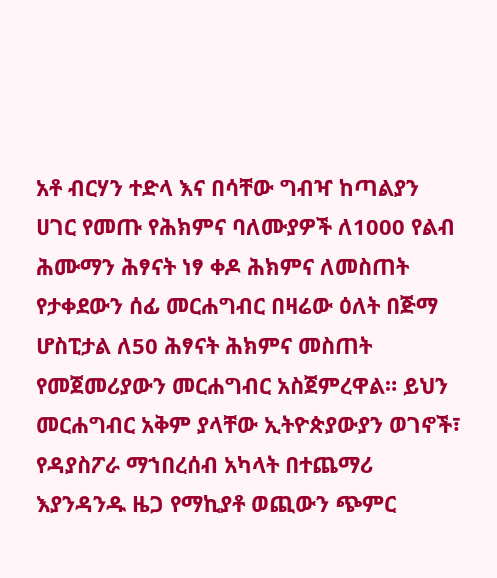አቶ ብርሃን ተድላ እና በሳቸው ግብዣ ከጣልያን ሀገር የመጡ የሕክምና ባለሙያዎች ለ1000 የልብ ሕሙማን ሕፃናት ነፃ ቀዶ ሕክምና ለመስጠት የታቀደውን ሰፊ መርሐግብር በዛሬው ዕለት በጅማ ሆስፒታል ለ50 ሕፃናት ሕክምና መስጠት የመጀመሪያውን መርሐግብር አስጀምረዋል። ይህን መርሐግብር አቅም ያላቸው ኢትዮጵያውያን ወገኖች፣ የዳያስፖራ ማኀበረሰብ አካላት በተጨማሪ እያንዳንዱ ዜጋ የማኪያቶ ወጪውን ጭምር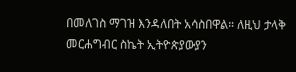በመለገስ ማገዝ እንዳለበት አሳስበዋል። ለዚህ ታላቅ መርሐግብር ስኬት ኢትዮጵያውያን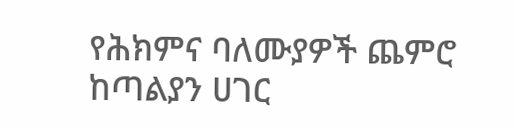የሕክምና ባለሙያዎች ጨምሮ ከጣልያን ሀገር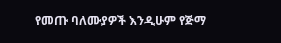የመጡ ባለሙያዎች እንዲሁም የጅማ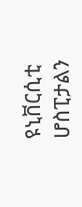ዩኒቨርሲቲ ሆስፒታልን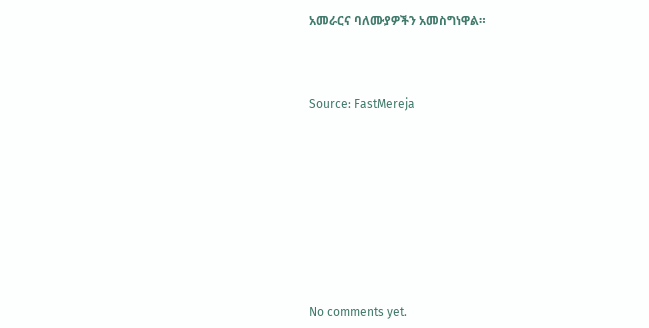አመራርና ባለሙያዎችን አመስግነዋል።



Source: FastMereja









No comments yet.